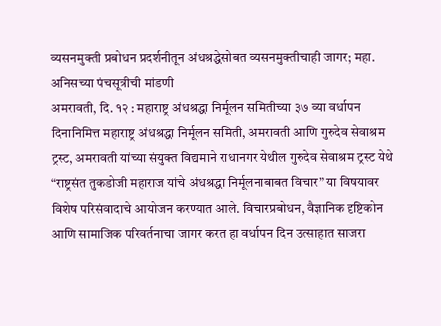व्यसनमुक्ती प्रबोधन प्रदर्शनीतून अंधश्रद्धेसोबत व्यसनमुक्तीचाही जागर; महा. अनिसच्या पंचसूत्रीची मांडणी
अमरावती, दि. १२ : महाराष्ट्र अंधश्रद्धा निर्मूलन समितीच्या ३७ व्या वर्धापन दिनानिमित्त महाराष्ट्र अंधश्रद्धा निर्मूलन समिती, अमरावती आणि गुरुदेव सेवाश्रम ट्रस्ट, अमरावती यांच्या संयुक्त विद्यमाने राधानगर येथील गुरुदेव सेवाश्रम ट्रस्ट येथे “राष्ट्रसंत तुकडोजी महाराज यांचे अंधश्रद्धा निर्मूलनाबाबत विचार” या विषयावर विशेष परिसंवादाचे आयोजन करण्यात आले. विचारप्रबोधन, वैज्ञानिक दृष्टिकोन आणि सामाजिक परिवर्तनाचा जागर करत हा वर्धापन दिन उत्साहात साजरा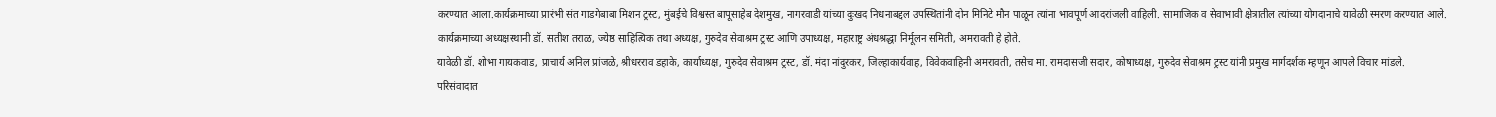करण्यात आला.कार्यक्रमाच्या प्रारंभी संत गाडगेबाबा मिशन ट्रस्ट, मुंबईचे विश्वस्त बापूसाहेब देशमुख, नागरवाडी यांच्या दुःखद निधनाबद्दल उपस्थितांनी दोन मिनिटे मौन पाळून त्यांना भावपूर्ण आदरांजली वाहिली. सामाजिक व सेवाभावी क्षेत्रातील त्यांच्या योगदानाचे यावेळी स्मरण करण्यात आले.
कार्यक्रमाच्या अध्यक्षस्थानी डॉ. सतीश तराळ, ज्येष्ठ साहित्यिक तथा अध्यक्ष, गुरुदेव सेवाश्रम ट्रस्ट आणि उपाध्यक्ष, महाराष्ट्र अंधश्रद्धा निर्मूलन समिती, अमरावती हे होते.
यावेळी डॉ. शोभा गायकवाड, प्राचार्य अनिल प्रांजळे, श्रीधरराव डहाके, कार्याध्यक्ष, गुरुदेव सेवाश्रम ट्रस्ट, डॉ. मंदा नांदुरकर, जिल्हाकार्यवाह, विवेकवाहिनी अमरावती, तसेच मा. रामदासजी सदार, कोषाध्यक्ष, गुरुदेव सेवाश्रम ट्रस्ट यांनी प्रमुख मार्गदर्शक म्हणून आपले विचार मांडले.
परिसंवादात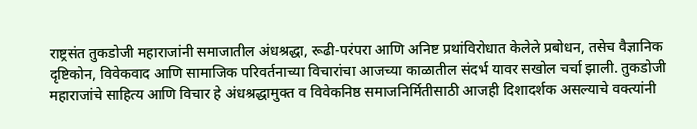राष्ट्रसंत तुकडोजी महाराजांनी समाजातील अंधश्रद्धा, रूढी-परंपरा आणि अनिष्ट प्रथांविरोधात केलेले प्रबोधन, तसेच वैज्ञानिक दृष्टिकोन, विवेकवाद आणि सामाजिक परिवर्तनाच्या विचारांचा आजच्या काळातील संदर्भ यावर सखोल चर्चा झाली. तुकडोजी महाराजांचे साहित्य आणि विचार हे अंधश्रद्धामुक्त व विवेकनिष्ठ समाजनिर्मितीसाठी आजही दिशादर्शक असल्याचे वक्त्यांनी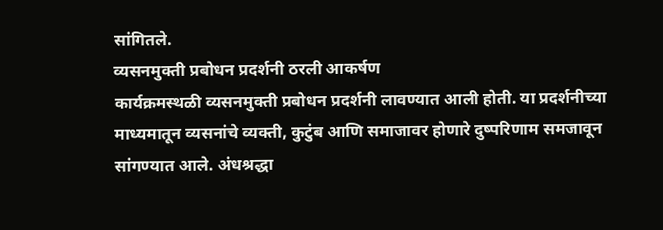सांगितले.
व्यसनमुक्ती प्रबोधन प्रदर्शनी ठरली आकर्षण
कार्यक्रमस्थळी व्यसनमुक्ती प्रबोधन प्रदर्शनी लावण्यात आली होती. या प्रदर्शनीच्या माध्यमातून व्यसनांचे व्यक्ती, कुटुंब आणि समाजावर होणारे दुष्परिणाम समजावून सांगण्यात आले. अंधश्रद्धा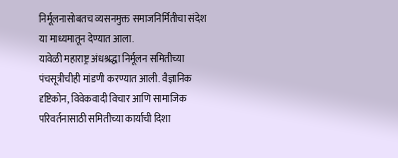निर्मूलनासोबतच व्यसनमुक्त समाजनिर्मितीचा संदेश या माध्यमातून देण्यात आला.
यावेळी महाराष्ट्र अंधश्रद्धा निर्मूलन समितीच्या पंचसूत्रीचीही मांडणी करण्यात आली. वैज्ञानिक दृष्टिकोन, विवेकवादी विचार आणि सामाजिक परिवर्तनासाठी समितीच्या कार्याची दिशा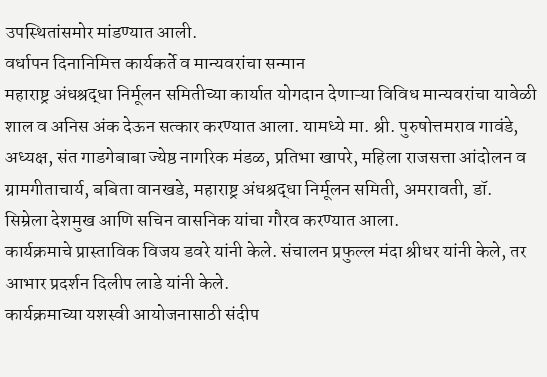उपस्थितांसमोर मांडण्यात आली.
वर्धापन दिनानिमित्त कार्यकर्ते व मान्यवरांचा सन्मान
महाराष्ट्र अंधश्रद्धा निर्मूलन समितीच्या कार्यात योगदान देणाऱ्या विविध मान्यवरांचा यावेळी शाल व अनिस अंक देऊन सत्कार करण्यात आला. यामध्ये मा. श्री. पुरुषोत्तमराव गावंडे, अध्यक्ष, संत गाडगेबाबा ज्येष्ठ नागरिक मंडळ, प्रतिभा खापरे, महिला राजसत्ता आंदोलन व ग्रामगीताचार्य, बबिता वानखडे, महाराष्ट्र अंधश्रद्धा निर्मूलन समिती, अमरावती, डॉ. सिम्रेला देशमुख आणि सचिन वासनिक यांचा गौरव करण्यात आला.
कार्यक्रमाचे प्रास्ताविक विजय डवरे यांनी केले. संचालन प्रफुल्ल मंदा श्रीधर यांनी केले, तर आभार प्रदर्शन दिलीप लाडे यांनी केले.
कार्यक्रमाच्या यशस्वी आयोजनासाठी संदीप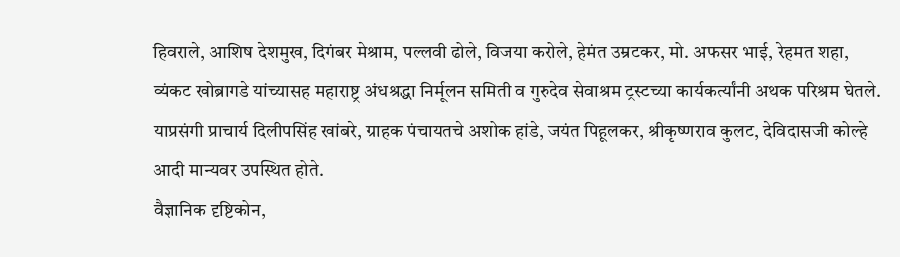हिवराले, आशिष देशमुख, दिगंबर मेश्राम, पल्लवी ढोले, विजया करोले, हेमंत उम्रटकर, मो. अफसर भाई, रेहमत शहा, व्यंकट खोब्रागडे यांच्यासह महाराष्ट्र अंधश्रद्धा निर्मूलन समिती व गुरुदेव सेवाश्रम ट्रस्टच्या कार्यकर्त्यांनी अथक परिश्रम घेतले.
याप्रसंगी प्राचार्य दिलीपसिंह खांबरे, ग्राहक पंचायतचे अशोक हांडे, जयंत पिहूलकर, श्रीकृष्णराव कुलट, देविदासजी कोल्हे आदी मान्यवर उपस्थित होते.
वैज्ञानिक दृष्टिकोन,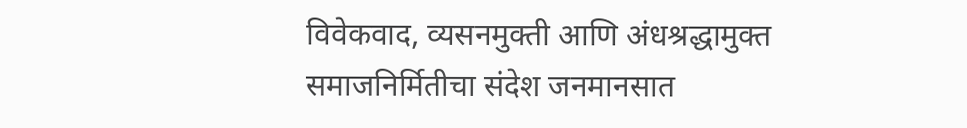विवेकवाद, व्यसनमुक्ती आणि अंधश्रद्धामुक्त समाजनिर्मितीचा संदेश जनमानसात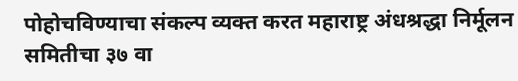पोहोचविण्याचा संकल्प व्यक्त करत महाराष्ट्र अंधश्रद्धा निर्मूलन समितीचा ३७ वा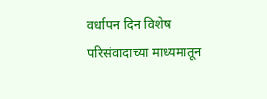वर्धापन दिन विशेष परिसंवादाच्या माध्यमातून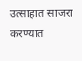उत्साहात साजरा करण्यात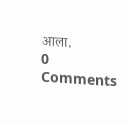आला.
0 Comments